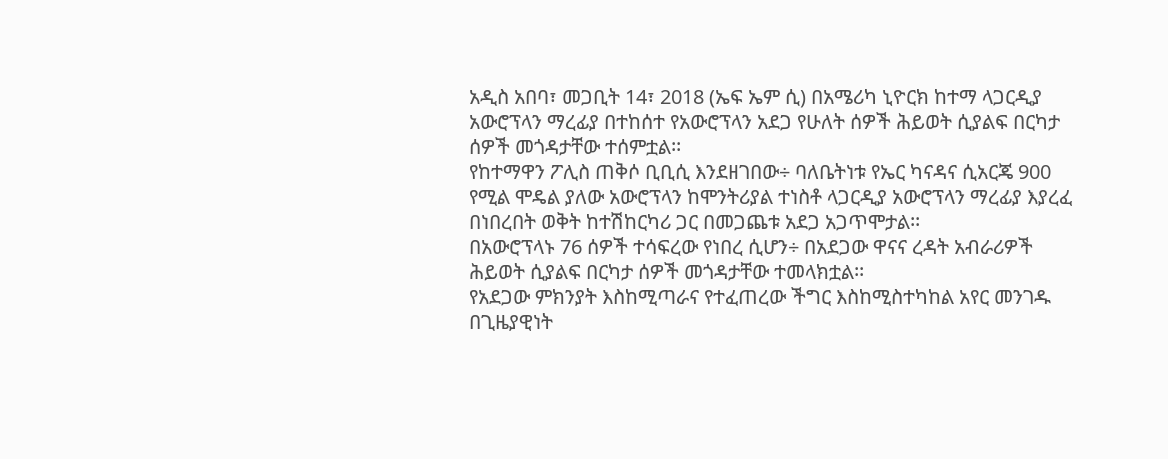አዲስ አበባ፣ መጋቢት 14፣ 2018 (ኤፍ ኤም ሲ) በአሜሪካ ኒዮርክ ከተማ ላጋርዲያ አውሮፕላን ማረፊያ በተከሰተ የአውሮፕላን አደጋ የሁለት ሰዎች ሕይወት ሲያልፍ በርካታ ሰዎች መጎዳታቸው ተሰምቷል፡፡
የከተማዋን ፖሊስ ጠቅሶ ቢቢሲ እንደዘገበው÷ ባለቤትነቱ የኤር ካናዳና ሲአርጄ 900 የሚል ሞዴል ያለው አውሮፕላን ከሞንትሪያል ተነስቶ ላጋርዲያ አውሮፕላን ማረፊያ እያረፈ በነበረበት ወቅት ከተሽከርካሪ ጋር በመጋጨቱ አደጋ አጋጥሞታል፡፡
በአውሮፕላኑ 76 ሰዎች ተሳፍረው የነበረ ሲሆን÷ በአደጋው ዋናና ረዳት አብራሪዎች ሕይወት ሲያልፍ በርካታ ሰዎች መጎዳታቸው ተመላክቷል፡፡
የአደጋው ምክንያት እስከሚጣራና የተፈጠረው ችግር እስከሚስተካከል አየር መንገዱ በጊዜያዊነት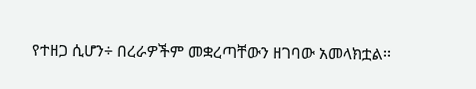የተዘጋ ሲሆን÷ በረራዎችም መቋረጣቸውን ዘገባው አመላክቷል፡፡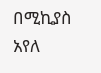በሚኪያስ አየለ